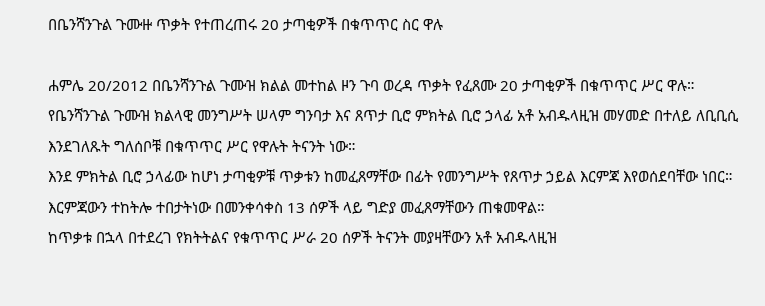በቤንሻንጉል ጉሙዙ ጥቃት የተጠረጠሩ 20 ታጣቂዎች በቁጥጥር ስር ዋሉ

ሐምሌ 20/2012 በቤንሻንጉል ጉሙዝ ክልል መተከል ዞን ጉባ ወረዳ ጥቃት የፈጸሙ 20 ታጣቂዎች በቁጥጥር ሥር ዋሉ።
የቤንሻንጉል ጉሙዝ ክልላዊ መንግሥት ሠላም ግንባታ እና ጸጥታ ቢሮ ምክትል ቢሮ ኃላፊ አቶ አብዱላዚዝ መሃመድ በተለይ ለቢቢሲ እንደገለጹት ግለሰቦቹ በቁጥጥር ሥር የዋሉት ትናንት ነው።
እንደ ምክትል ቢሮ ኃላፊው ከሆነ ታጣቂዎቹ ጥቃቱን ከመፈጸማቸው በፊት የመንግሥት የጸጥታ ኃይል እርምጃ እየወሰደባቸው ነበር።
እርምጃውን ተከትሎ ተበታትነው በመንቀሳቀስ 13 ሰዎች ላይ ግድያ መፈጸማቸውን ጠቁመዋል።
ከጥቃቱ በኋላ በተደረገ የክትትልና የቁጥጥር ሥራ 20 ሰዎች ትናንት መያዛቸውን አቶ አብዱላዚዝ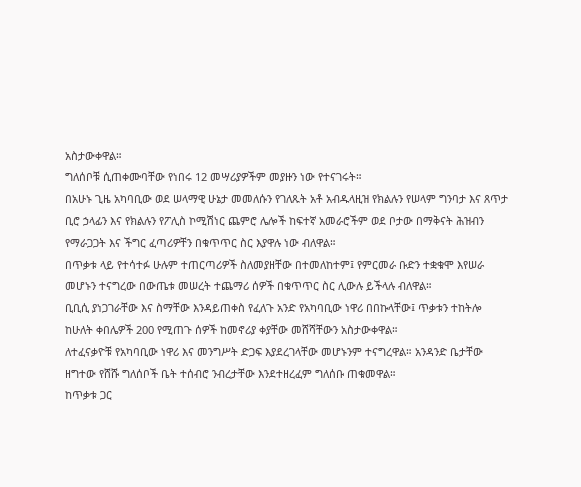አስታውቀዋል።
ግለሰቦቹ ሲጠቀሙባቸው የነበሩ 12 መሣሪያዎችም መያዙን ነው የተናገሩት።
በአሁኑ ጊዜ አካባቢው ወደ ሠላማዊ ሁኔታ መመለሱን የገለጹት አቶ አብዱላዚዝ የክልሉን የሠላም ግንባታ እና ጸጥታ ቢሮ ኃላፊን እና የክልሉን የፖሊስ ኮሚሽነር ጨምሮ ሌሎች ከፍተኛ አመራሮችም ወደ ቦታው በማቅናት ሕዝብን የማራጋጋት እና ችግር ፈጣሪዎቸን በቁጥጥር ስር እያዋሉ ነው ብለዋል።
በጥቃቱ ላይ የተሳተፉ ሁሉም ተጠርጣሪዎች ስለመያዘቸው በተመለከተም፤ የምርመራ ቡድን ተቋቁሞ እየሠራ መሆኑን ተናግረው በውጤቱ መሠረት ተጨማሪ ሰዎች በቁጥጥር ስር ሊውሉ ይችላሉ ብለዋል።
ቢቢሲ ያነጋገራቸው እና ስማቸው እንዳይጠቀስ የፈለጉ አንድ የአካባቢው ነዋሪ በበኩላቸው፤ ጥቃቱን ተከትሎ ከሁለት ቀበሌዎች 200 የሚጠጉ ሰዎች ከመኖሪያ ቀያቸው መሸሻቸውን አስታውቀዋል።
ለተፈናቃዮቹ የአካባቢው ነዋሪ እና መንግሥት ድጋፍ እያደረገላቸው መሆኑንም ተናግረዋል። አንዳንድ ቤታቸው ዘግተው የሸሹ ግለሰቦች ቤት ተሰብሮ ንብረታቸው እንደተዘረፈም ግለሰቡ ጠቁመዋል።
ከጥቃቱ ጋር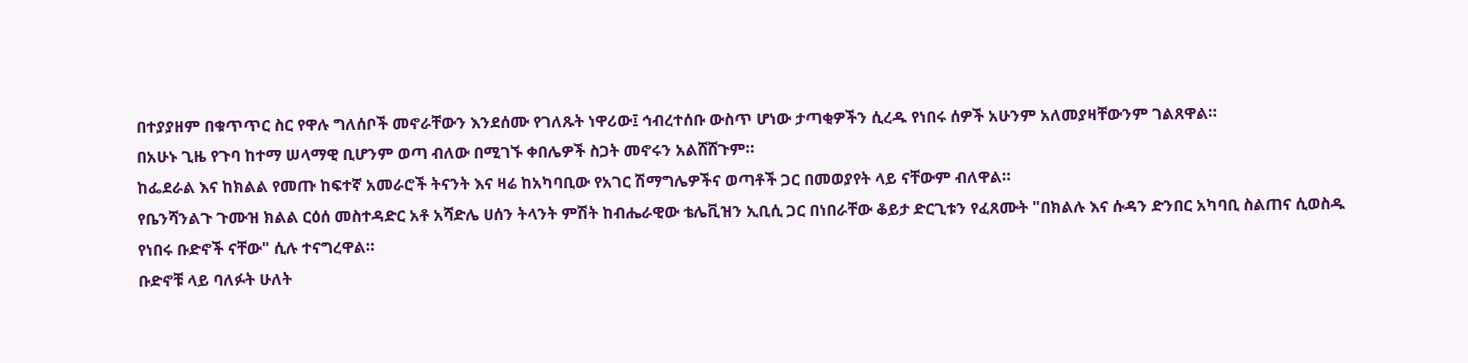በተያያዘም በቁጥጥር ስር የዋሉ ግለሰቦች መኖራቸውን እንደሰሙ የገለጹት ነዋሪው፤ ኅብረተሰቡ ውስጥ ሆነው ታጣቂዎችን ሲረዱ የነበሩ ሰዎች አሁንም አለመያዛቸውንም ገልጸዋል።
በአሁኑ ጊዜ የጉባ ከተማ ሠላማዊ ቢሆንም ወጣ ብለው በሚገኙ ቀበሌዎች ስጋት መኖሩን አልሸሸጉም።
ከፌደራል እና ከክልል የመጡ ከፍተኛ አመራሮች ትናንት እና ዛሬ ከአካባቢው የአገር ሽማግሌዎችና ወጣቶች ጋር በመወያየት ላይ ናቸውም ብለዋል።
የቤንሻንልጉ ጉሙዝ ክልል ርዕሰ መስተዳድር አቶ አሻድሌ ሀሰን ትላንት ምሽት ከብሔራዊው ቴሌቪዝን ኢቢሲ ጋር በነበራቸው ቆይታ ድርጊቱን የፈጸሙት "በክልሉ እና ሱዳን ድንበር አካባቢ ስልጠና ሲወስዱ የነበሩ ቡድኖች ናቸው" ሲሉ ተናግረዋል።
ቡድኖቹ ላይ ባለፉት ሁለት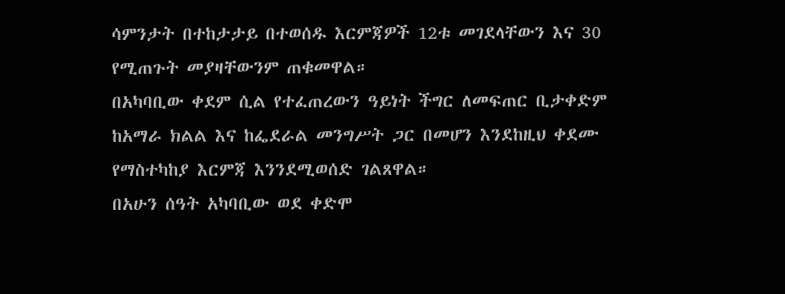ሳምንታት በተከታታይ በተወሰዱ እርምጃዎች 12ቱ መገደላቸውን እና 30 የሚጠጉት መያዛቸውንም ጠቁመዋል።
በአካባቢው ቀደም ሲል የተፈጠረውን ዓይነት ችግር ለመፍጠር ቢታቀድም ከአማራ ክልል እና ከፌደራል መንግሥት ጋር በመሆን እንደከዚህ ቀደሙ የማስተካከያ እርምጃ እንንደሚወሰድ ገልጸዋል።
በአሁን ሰዓት አካባቢው ወደ ቀድሞ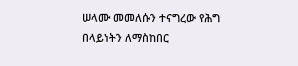ሠላሙ መመለሱን ተናግረው የሕግ በላይነትን ለማስከበር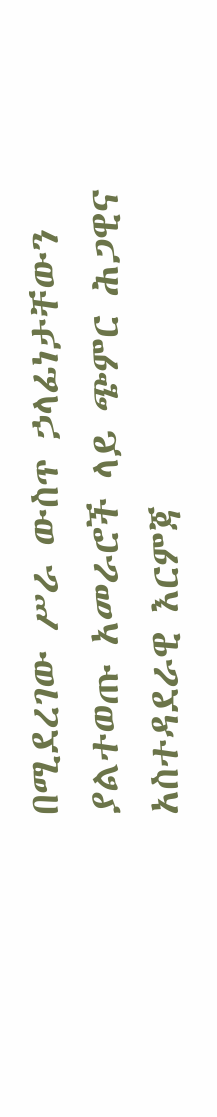በሚደረገው ሥራ ውስጥ ኃላፊነታቸውን ያልተወጡ አመራሮች ላይ ጭምር ሕጋዊና አስተዳደራዊ እርምጃ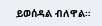ይወሰዳል ብለዋል።